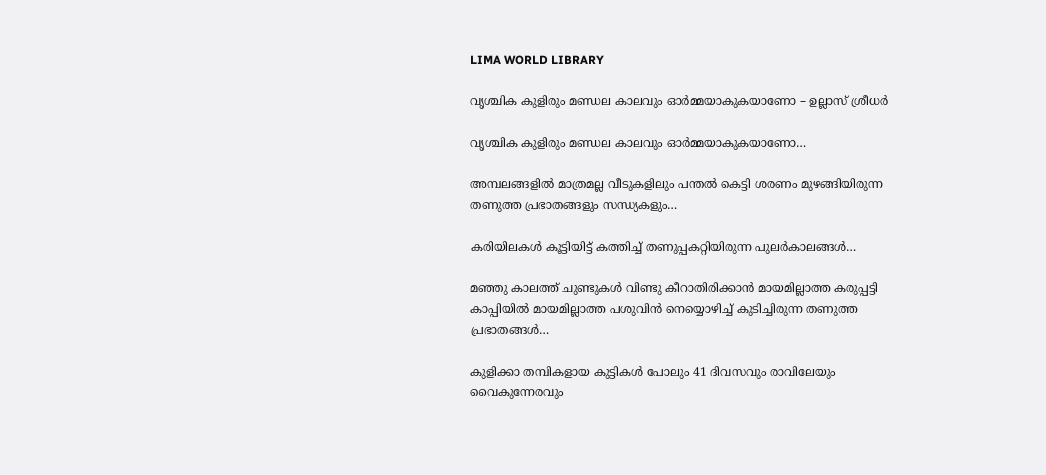LIMA WORLD LIBRARY

വൃശ്ചിക കുളിരും മണ്ഡല കാലവും ഓർമ്മയാകുകയാണോ – ഉല്ലാസ് ശ്രീധർ

വൃശ്ചിക കുളിരും മണ്ഡല കാലവും ഓർമ്മയാകുകയാണോ…

അമ്പലങ്ങളിൽ മാത്രമല്ല വീടുകളിലും പന്തൽ കെട്ടി ശരണം മുഴങ്ങിയിരുന്ന തണുത്ത പ്രഭാതങ്ങളും സന്ധ്യകളും…

കരിയിലകൾ കൂട്ടിയിട്ട് കത്തിച്ച് തണുപ്പകറ്റിയിരുന്ന പുലർകാലങ്ങൾ…

മഞ്ഞു കാലത്ത് ചുണ്ടുകൾ വിണ്ടു കീറാതിരിക്കാൻ മായമില്ലാത്ത കരുപ്പട്ടി കാപ്പിയിൽ മായമില്ലാത്ത പശുവിൻ നെയ്യൊഴിച്ച് കുടിച്ചിരുന്ന തണുത്ത പ്രഭാതങ്ങൾ…

കുളിക്കാ തമ്പികളായ കുട്ടികൾ പോലും 41 ദിവസവും രാവിലേയും വൈകുന്നേരവും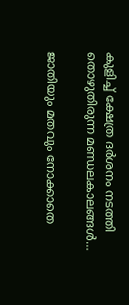കുളിച്ച് ക്ഷേത്ര ദർശനം നടത്തി തൊഴുതിരുന്ന മണ്ഡലകാലങ്ങൾ…

ജാതിയും മതവും നോക്കാതെ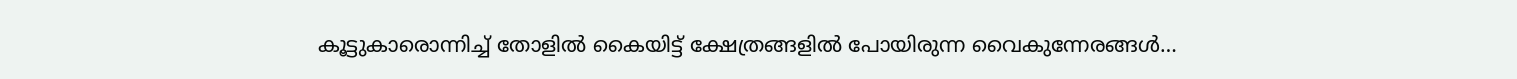കൂട്ടുകാരൊന്നിച്ച് തോളിൽ കൈയിട്ട് ക്ഷേത്രങ്ങളിൽ പോയിരുന്ന വൈകുന്നേരങ്ങൾ…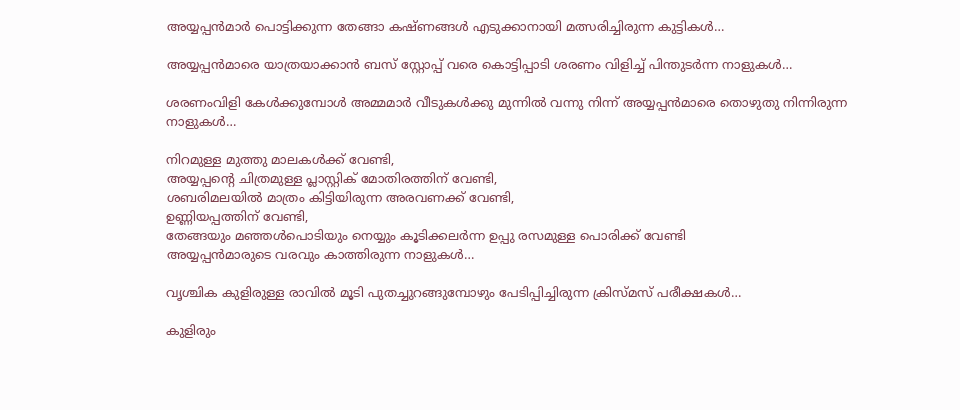അയ്യപ്പൻമാർ പൊട്ടിക്കുന്ന തേങ്ങാ കഷ്ണങ്ങൾ എടുക്കാനായി മത്സരിച്ചിരുന്ന കുട്ടികൾ…

അയ്യപ്പൻമാരെ യാത്രയാക്കാൻ ബസ് സ്റ്റോപ്പ് വരെ കൊട്ടിപ്പാടി ശരണം വിളിച്ച് പിന്തുടർന്ന നാളുകൾ…

ശരണംവിളി കേൾക്കുമ്പോൾ അമ്മമാർ വീടുകൾക്കു മുന്നിൽ വന്നു നിന്ന് അയ്യപ്പൻമാരെ തൊഴുതു നിന്നിരുന്ന നാളുകൾ…

നിറമുള്ള മുത്തു മാലകൾക്ക് വേണ്ടി,
അയ്യപ്പന്റെ ചിത്രമുള്ള പ്ലാസ്റ്റിക് മോതിരത്തിന് വേണ്ടി,
ശബരിമലയിൽ മാത്രം കിട്ടിയിരുന്ന അരവണക്ക് വേണ്ടി,
ഉണ്ണിയപ്പത്തിന് വേണ്ടി,
തേങ്ങയും മഞ്ഞൾപൊടിയും നെയ്യും കൂടിക്കലർന്ന ഉപ്പു രസമുള്ള പൊരിക്ക് വേണ്ടി
അയ്യപ്പൻമാരുടെ വരവും കാത്തിരുന്ന നാളുകൾ…

വൃശ്ചിക കുളിരുള്ള രാവിൽ മൂടി പുതച്ചുറങ്ങുമ്പോഴും പേടിപ്പിച്ചിരുന്ന ക്രിസ്മസ് പരീക്ഷകൾ…

കുളിരും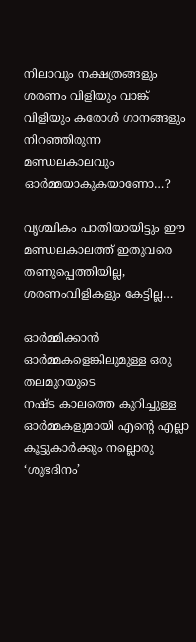നിലാവും നക്ഷത്രങ്ങളും ശരണം വിളിയും വാങ്ക് വിളിയും കരോൾ ഗാനങ്ങളും നിറഞ്ഞിരുന്ന മണ്ഡലകാലവും ഓർമ്മയാകുകയാണോ…?

വൃശ്ചികം പാതിയായിട്ടും ഈ മണ്ഡലകാലത്ത് ഇതുവരെ തണുപ്പെത്തിയില്ല, ശരണംവിളികളും കേട്ടില്ല…

ഓർമ്മിക്കാൻ ഓർമ്മകളെങ്കിലുമുള്ള ഒരു തലമുറയുടെ
നഷ്ട കാലത്തെ കുറിച്ചുള്ള ഓർമ്മകളുമായി എന്റെ എല്ലാ കൂട്ടുകാർക്കും നല്ലൊരു ‘ശുഭദിനം’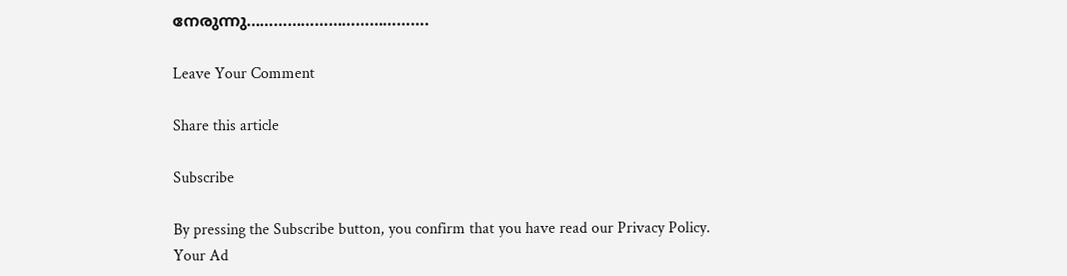നേരുന്നു………………………………….

Leave Your Comment

Share this article

Subscribe

By pressing the Subscribe button, you confirm that you have read our Privacy Policy.
Your Ad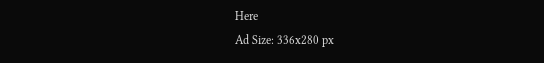Here
Ad Size: 336x280 px